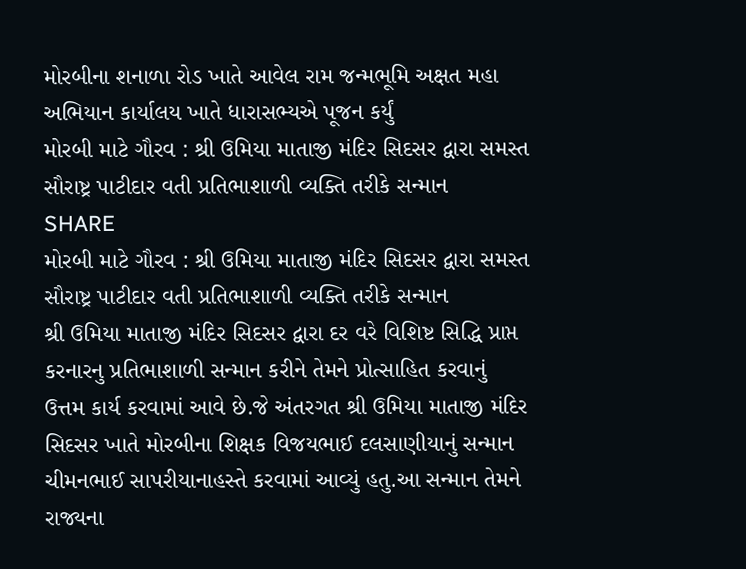મોરબીના શનાળા રોડ ખાતે આવેલ રામ જન્મભૂમિ અક્ષત મહા અભિયાન કાર્યાલય ખાતે ધારાસભ્યએ પૂજન કર્યું
મોરબી માટે ગૌરવ : શ્રી ઉમિયા માતાજી મંદિર સિદસર દ્વારા સમસ્ત સૌરાષ્ટ્ર પાટીદાર વતી પ્રતિભાશાળી વ્યક્તિ તરીકે સન્માન
SHARE
મોરબી માટે ગૌરવ : શ્રી ઉમિયા માતાજી મંદિર સિદસર દ્વારા સમસ્ત સૌરાષ્ટ્ર પાટીદાર વતી પ્રતિભાશાળી વ્યક્તિ તરીકે સન્માન
શ્રી ઉમિયા માતાજી મંદિર સિદસર દ્વારા દર વરે વિશિષ્ટ સિદ્ધિ પ્રાપ્ત કરનારનુ પ્રતિભાશાળી સન્માન કરીને તેમને પ્રોત્સાહિત કરવાનું ઉત્તમ કાર્ય કરવામાં આવે છે.જે અંતરગત શ્રી ઉમિયા માતાજી મંદિર સિદસર ખાતે મોરબીના શિક્ષક વિજયભાઈ દલસાણીયાનું સન્માન ચીમનભાઈ સાપરીયાનાહસ્તે કરવામાં આવ્યું હતુ.આ સન્માન તેમને રાજ્યના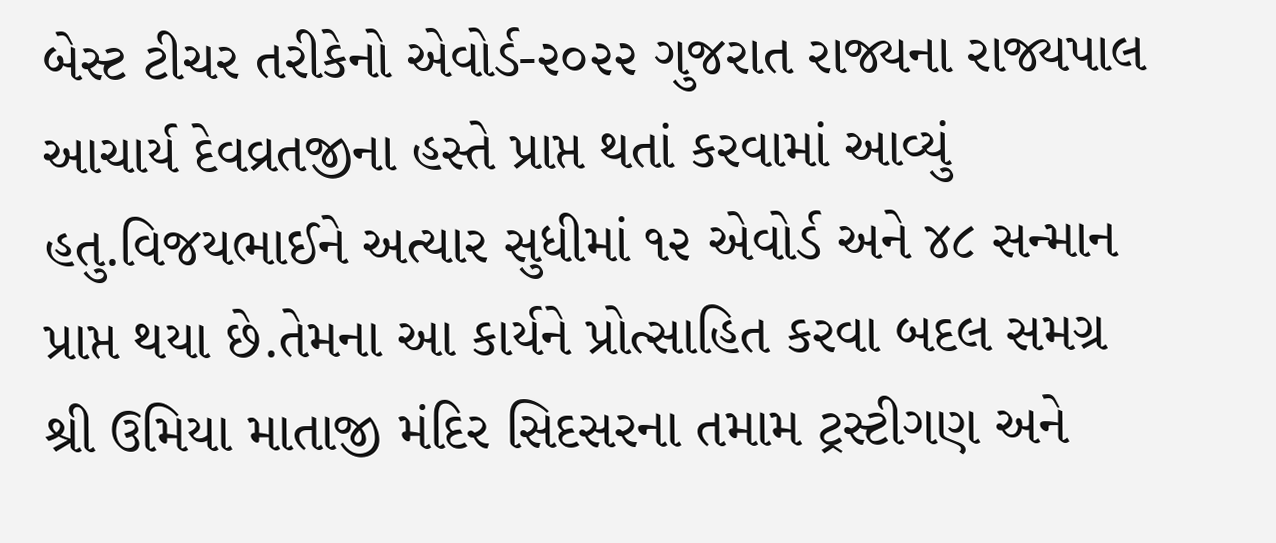બેસ્ટ ટીચર તરીકેનો એવોર્ડ-૨૦૨૨ ગુજરાત રાજ્યના રાજ્યપાલ આચાર્ય દેવવ્રતજીના હસ્તે પ્રાપ્ત થતાં કરવામાં આવ્યું હતુ.વિજયભાઈને અત્યાર સુધીમાં ૧૨ એવોર્ડ અને ૪૮ સન્માન પ્રાપ્ત થયા છે.તેમના આ કાર્યને પ્રોત્સાહિત કરવા બદલ સમગ્ર શ્રી ઉમિયા માતાજી મંદિર સિદસરના તમામ ટ્રસ્ટીગણ અને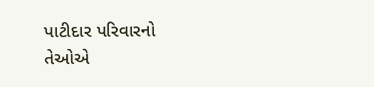પાટીદાર પરિવારનો તેઓએ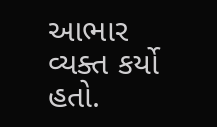આભાર વ્યક્ત કર્યો હતો.